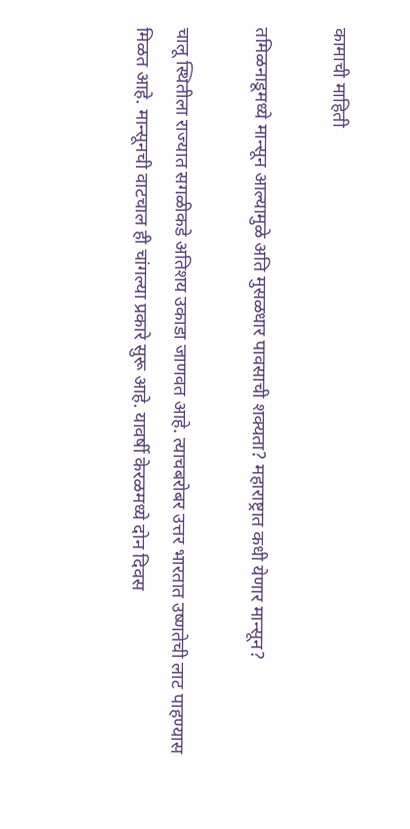कामाची माहिती

तमिळनाडूमध्ये मान्सून आल्यामुळे अति मुसळधार पावसाची शक्यता? महाराष्ट्रात कधी येणार मान्सून?

चालू स्थितीला राज्यात सगळीकडे अतिशय उकाडा जाणवत आहे. त्याचबरोबर उत्तर भारतात उष्णतेची लाट पाहण्यास मिळत आहे. मान्सूनची वाटचाल ही चांगल्या प्रकारे सुरू आहे. यावर्षी केरळमध्ये दोन दिवस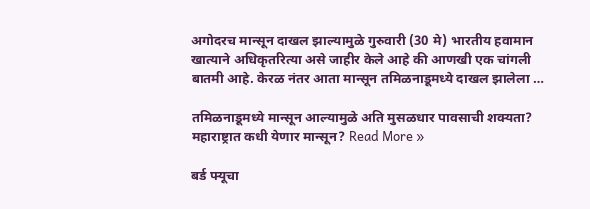अगोदरच मान्सून दाखल झाल्यामुळे गुरुवारी (30 मे) भारतीय हवामान खात्याने अधिकृतरित्या असे जाहीर केले आहे की आणखी एक चांगली बातमी आहे. केरळ नंतर आता मान्सून तमिळनाडूमध्ये दाखल झालेला …

तमिळनाडूमध्ये मान्सून आल्यामुळे अति मुसळधार पावसाची शक्यता? महाराष्ट्रात कधी येणार मान्सून? Read More »

बर्ड फ्यूचा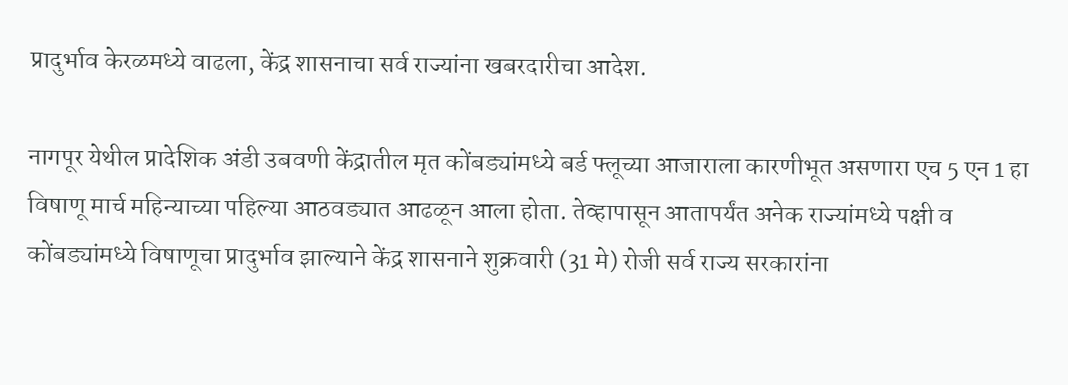प्रादुर्भाव केरळमध्ये वाढला, केंद्र शासनाचा सर्व राज्यांना खबरदारीचा आदेश.

नागपूर येथील प्रादेशिक अंडी उबवणी केंद्रातील मृत कोंबड्यांमध्ये बर्ड फ्लूच्या आजाराला कारणीभूत असणारा एच 5 एन 1 हा विषाणू मार्च महिन्याच्या पहिल्या आठवड्यात आढळून आला होता. तेव्हापासून आतापर्यंत अनेक राज्यांमध्ये पक्षी व कोंबड्यांमध्ये विषाणूचा प्रादुर्भाव झाल्याने केंद्र शासनाने शुक्रवारी (31 मे) रोजी सर्व राज्य सरकारांना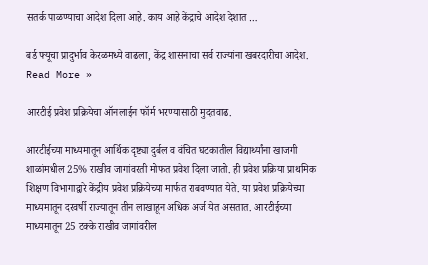सतर्क पाळण्याचा आदेश दिला आहे. काय आहे केंद्राचे आदेश देशात …

बर्ड फ्यूचा प्रादुर्भाव केरळमध्ये वाढला, केंद्र शासनाचा सर्व राज्यांना खबरदारीचा आदेश. Read More »

आरटीई प्रवेश प्रक्रियेचा ऑनलाईन फॉर्म भरण्यासाठी मुदतवाढ.

आरटीईच्या माध्यमातून आर्थिक दृष्ट्या दुर्बल व वंचित घटकातील विद्यार्थ्यांना खाजगी शाळांमधील 25% राखीव जागांवरती मोफत प्रवेश दिला जातो. ही प्रवेश प्रक्रिया प्राथमिक शिक्षण विभागाद्वारे केंद्रीय प्रवेश प्रक्रियेच्या मार्फत राबवण्यात येते. या प्रवेश प्रक्रियेच्या माध्यमातून दरवर्षी राज्यातून तीन लाखाहून अधिक अर्ज येत असतात. आरटीईच्या माध्यमातून 25 टक्के राखीव जागांवरील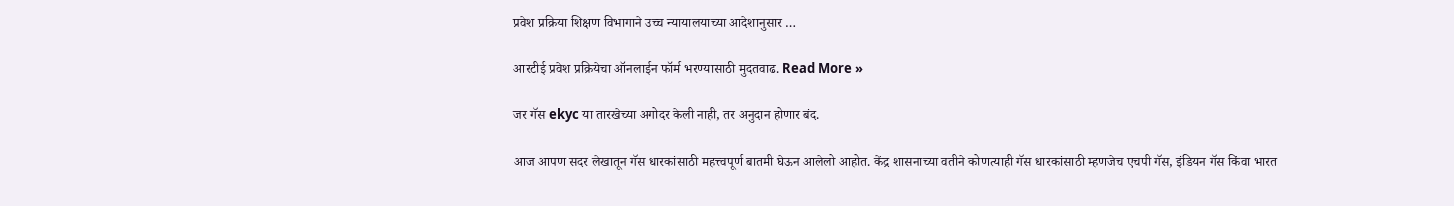प्रवेश प्रक्रिया शिक्षण विभागाने उच्च न्यायालयाच्या आदेशानुसार …

आरटीई प्रवेश प्रक्रियेचा ऑनलाईन फॉर्म भरण्यासाठी मुदतवाढ. Read More »

जर गॅस ekyc या तारखेच्या अगोदर केली नाही, तर अनुदान होणार बंद.

आज आपण सदर लेखातून गॅस धारकांसाठी महत्त्वपूर्ण बातमी घेऊन आलेलो आहोत. केंद्र शासनाच्या वतीने कोणत्याही गॅस धारकांसाठी म्हणजेच एचपी गॅस, इंडियन गॅस किंवा भारत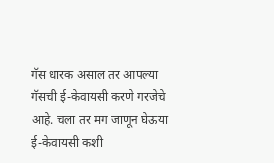गॅस धारक असाल तर आपल्या गॅसची ई-केवायसी करणे गरजेचे आहे. चला तर मग जाणून घेऊया ई-केवायसी कशी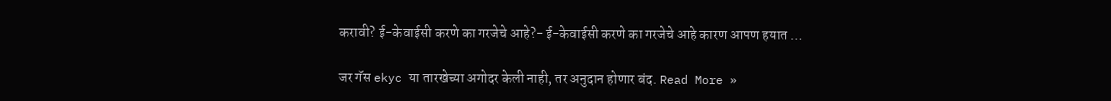करावी? ई-केवाईसी करणे का गरजेचे आहे?- ई-केवाईसी करणे का गरजेचे आहे कारण आपण हयात …

जर गॅस ekyc या तारखेच्या अगोदर केली नाही, तर अनुदान होणार बंद. Read More »